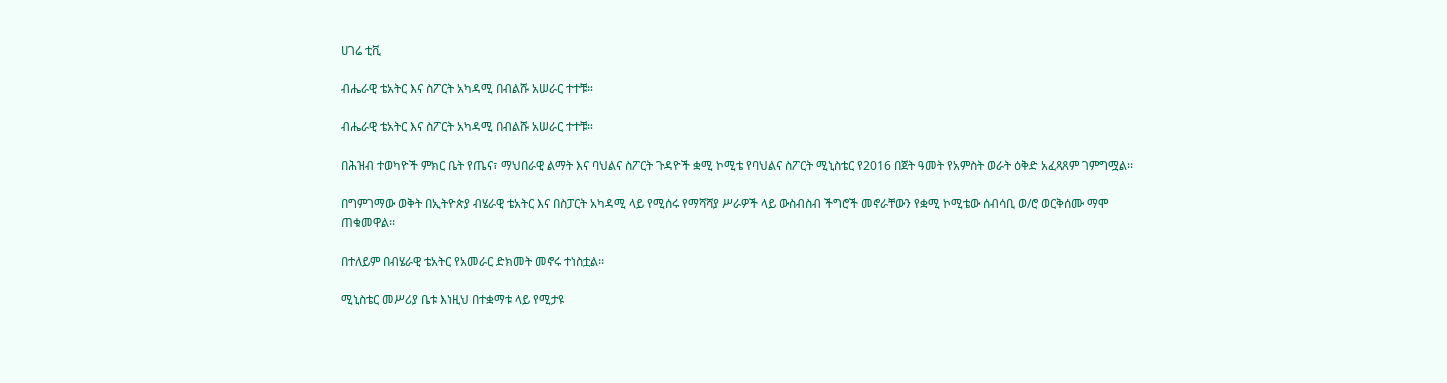ሀገሬ ቲቪ

ብሔራዊ ቴአትር እና ስፖርት አካዳሚ በብልሹ አሠራር ተተቹ።

ብሔራዊ ቴአትር እና ስፖርት አካዳሚ በብልሹ አሠራር ተተቹ።

በሕዝብ ተወካዮች ምክር ቤት የጤና፣ ማህበራዊ ልማት እና ባህልና ስፖርት ጉዳዮች ቋሚ ኮሚቴ የባህልና ስፖርት ሚኒስቴር የ2016 በጀት ዓመት የአምስት ወራት ዕቅድ አፈጻጸም ገምግሟል፡፡

በግምገማው ወቅት በኢትዮጵያ ብሄራዊ ቴአትር እና በስፓርት አካዳሚ ላይ የሚሰሩ የማሻሻያ ሥራዎች ላይ ውስብስብ ችግሮች መኖራቸውን የቋሚ ኮሚቴው ሰብሳቢ ወ/ሮ ወርቅሰሙ ማሞ ጠቁመዋል፡፡

በተለይም በብሄራዊ ቴአትር የአመራር ድክመት መኖሩ ተነስቷል፡፡

ሚኒስቴር መሥሪያ ቤቱ እነዚህ በተቋማቱ ላይ የሚታዩ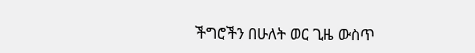ችግሮችን በሁለት ወር ጊዜ ውስጥ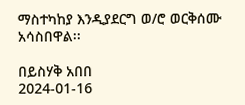ማስተካከያ እንዲያደርግ ወ/ሮ ወርቅሰሙ አሳስበዋል፡፡

በይስሃቅ አበበ
2024-01-16